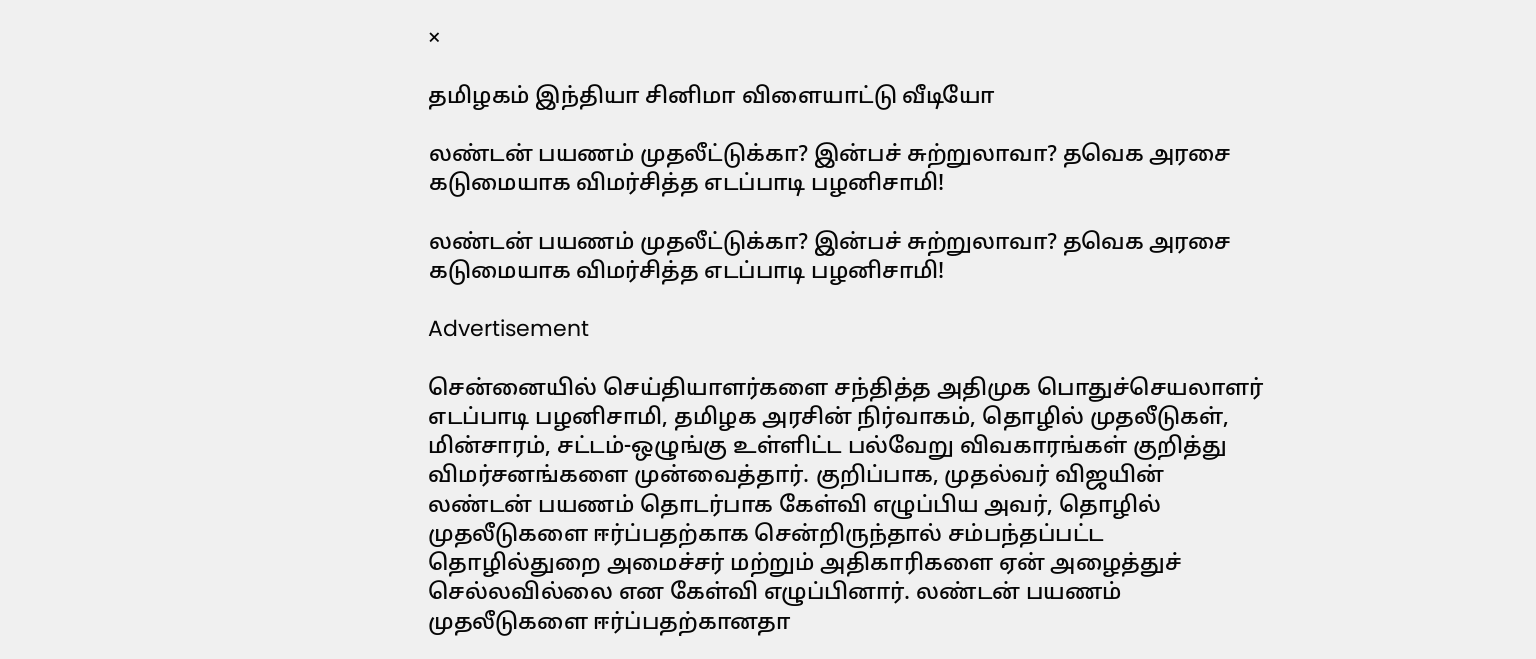×

தமிழகம் இந்தியா சினிமா விளையாட்டு வீடியோ

லண்டன் பயணம் முதலீட்டுக்கா? இன்பச் சுற்றுலாவா? தவெக அரசை கடுமையாக விமர்சித்த எடப்பாடி பழனிசாமி!

லண்டன் பயணம் முதலீட்டுக்கா? இன்பச் சுற்றுலாவா? தவெக அரசை கடுமையாக விமர்சித்த எடப்பாடி பழனிசாமி!

Advertisement

சென்னையில் செய்தியாளர்களை சந்தித்த அதிமுக பொதுச்செயலாளர் எடப்பாடி பழனிசாமி, தமிழக அரசின் நிர்வாகம், தொழில் முதலீடுகள், மின்சாரம், சட்டம்-ஒழுங்கு உள்ளிட்ட பல்வேறு விவகாரங்கள் குறித்து விமர்சனங்களை முன்வைத்தார். குறிப்பாக, முதல்வர் விஜயின் லண்டன் பயணம் தொடர்பாக கேள்வி எழுப்பிய அவர், தொழில் முதலீடுகளை ஈர்ப்பதற்காக சென்றிருந்தால் சம்பந்தப்பட்ட தொழில்துறை அமைச்சர் மற்றும் அதிகாரிகளை ஏன் அழைத்துச் செல்லவில்லை என கேள்வி எழுப்பினார். லண்டன் பயணம் முதலீடுகளை ஈர்ப்பதற்கானதா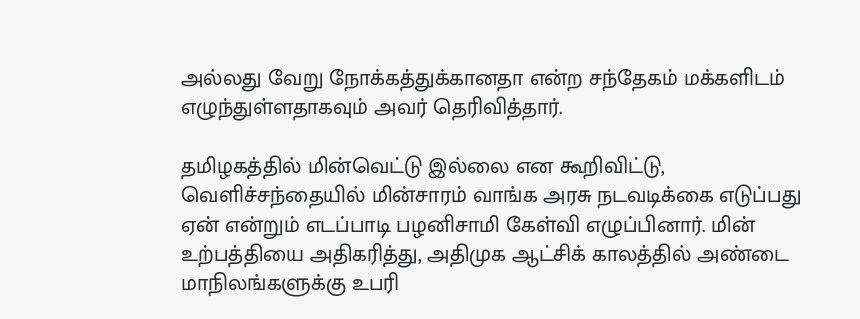அல்லது வேறு நோக்கத்துக்கானதா என்ற சந்தேகம் மக்களிடம் எழுந்துள்ளதாகவும் அவர் தெரிவித்தார்.

தமிழகத்தில் மின்வெட்டு இல்லை என கூறிவிட்டு, வெளிச்சந்தையில் மின்சாரம் வாங்க அரசு நடவடிக்கை எடுப்பது ஏன் என்றும் எடப்பாடி பழனிசாமி கேள்வி எழுப்பினார். மின் உற்பத்தியை அதிகரித்து, அதிமுக ஆட்சிக் காலத்தில் அண்டை மாநிலங்களுக்கு உபரி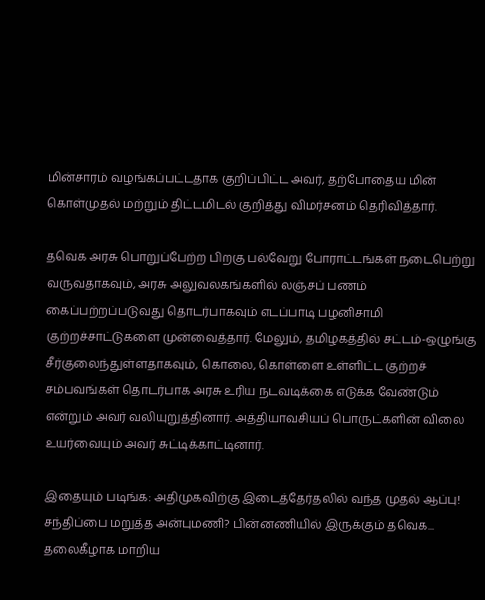மின்சாரம் வழங்கப்பட்டதாக குறிப்பிட்ட அவர், தற்போதைய மின் கொள்முதல் மற்றும் திட்டமிடல் குறித்து விமர்சனம் தெரிவித்தார்.

தவெக அரசு பொறுப்பேற்ற பிறகு பல்வேறு போராட்டங்கள் நடைபெற்று வருவதாகவும், அரசு அலுவலகங்களில் லஞ்சப் பணம் கைப்பற்றப்படுவது தொடர்பாகவும் எடப்பாடி பழனிசாமி குற்றச்சாட்டுகளை முன்வைத்தார். மேலும், தமிழகத்தில் சட்டம்-ஒழுங்கு சீர்குலைந்துள்ளதாகவும், கொலை, கொள்ளை உள்ளிட்ட குற்றச் சம்பவங்கள் தொடர்பாக அரசு உரிய நடவடிக்கை எடுக்க வேண்டும் என்றும் அவர் வலியுறுத்தினார். அத்தியாவசியப் பொருட்களின் விலை உயர்வையும் அவர் சுட்டிக்காட்டினார்.

இதையும் படிங்க: அதிமுகவிற்கு இடைத்தேர்தலில் வந்த முதல் ஆப்பு! சந்திப்பை மறுத்த அன்புமணி? பின்னணியில் இருக்கும் தவெக... தலைகீழாக மாறிய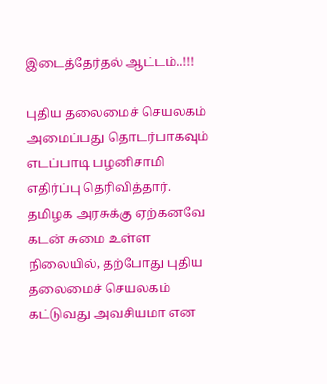இடைத்தேர்தல் ஆட்டம்..!!!

புதிய தலைமைச் செயலகம் அமைப்பது தொடர்பாகவும் எடப்பாடி பழனிசாமி எதிர்ப்பு தெரிவித்தார். தமிழக அரசுக்கு ஏற்கனவே கடன் சுமை உள்ள நிலையில், தற்போது புதிய தலைமைச் செயலகம் கட்டுவது அவசியமா என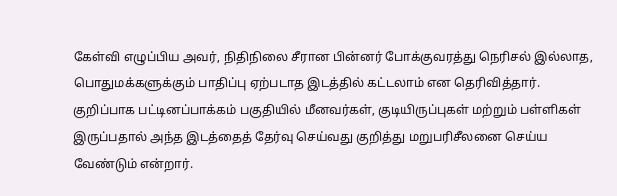கேள்வி எழுப்பிய அவர், நிதிநிலை சீரான பின்னர் போக்குவரத்து நெரிசல் இல்லாத, பொதுமக்களுக்கும் பாதிப்பு ஏற்படாத இடத்தில் கட்டலாம் என தெரிவித்தார். குறிப்பாக பட்டினப்பாக்கம் பகுதியில் மீனவர்கள், குடியிருப்புகள் மற்றும் பள்ளிகள் இருப்பதால் அந்த இடத்தைத் தேர்வு செய்வது குறித்து மறுபரிசீலனை செய்ய வேண்டும் என்றார்.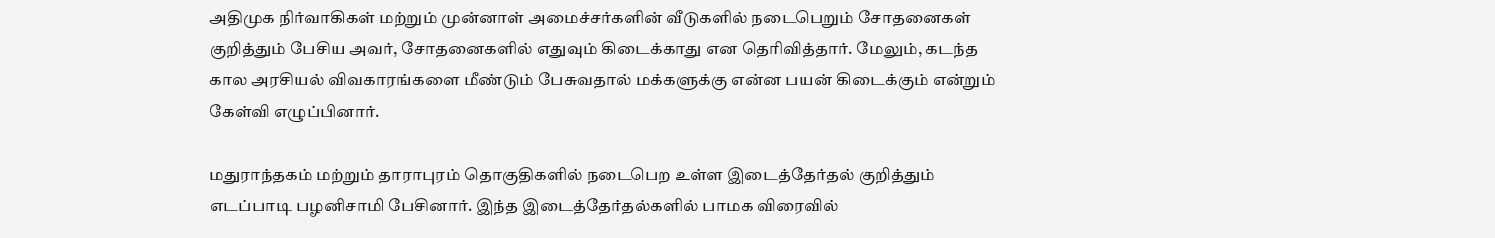அதிமுக நிர்வாகிகள் மற்றும் முன்னாள் அமைச்சர்களின் வீடுகளில் நடைபெறும் சோதனைகள் குறித்தும் பேசிய அவர், சோதனைகளில் எதுவும் கிடைக்காது என தெரிவித்தார். மேலும், கடந்த கால அரசியல் விவகாரங்களை மீண்டும் பேசுவதால் மக்களுக்கு என்ன பயன் கிடைக்கும் என்றும் கேள்வி எழுப்பினார்.

மதுராந்தகம் மற்றும் தாராபுரம் தொகுதிகளில் நடைபெற உள்ள இடைத்தேர்தல் குறித்தும் எடப்பாடி பழனிசாமி பேசினார். இந்த இடைத்தேர்தல்களில் பாமக விரைவில்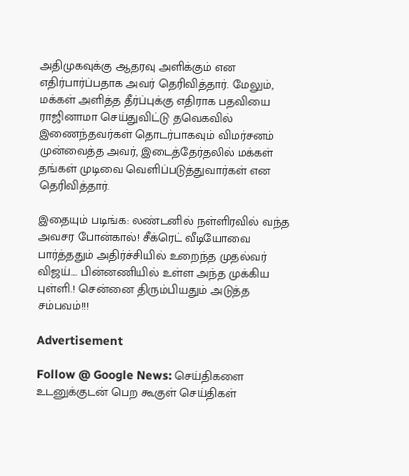அதிமுகவுக்கு ஆதரவு அளிக்கும் என எதிர்பார்ப்பதாக அவர் தெரிவித்தார். மேலும், மக்கள் அளித்த தீர்ப்புக்கு எதிராக பதவியை ராஜினாமா செய்துவிட்டு தவெகவில் இணைந்தவர்கள் தொடர்பாகவும் விமர்சனம் முன்வைத்த அவர், இடைத்தேர்தலில் மக்கள் தங்கள் முடிவை வெளிப்படுத்துவார்கள் என தெரிவித்தார்.

இதையும் படிங்க: லண்டனில் நள்ளிரவில் வந்த அவசர போன்கால்! சீக்ரெட் வீடியோவை பார்த்ததும் அதிர்ச்சியில் உறைந்த முதல்வர் விஜய்.... பின்னணியில் உள்ள அந்த முக்கிய புள்ளி.! சென்னை திரும்பியதும் அடுத்த சம்பவம்!!!

Advertisement

Follow @ Google News: செய்திகளை உடனுக்குடன் பெற கூகுள் செய்திகள்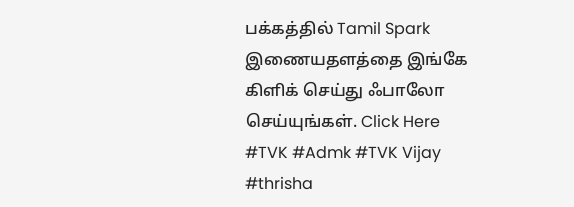பக்கத்தில் Tamil Spark இணையதளத்தை இங்கே கிளிக் செய்து ஃபாலோ செய்யுங்கள். Click Here
#TVK #Admk #TVK Vijay #thrisha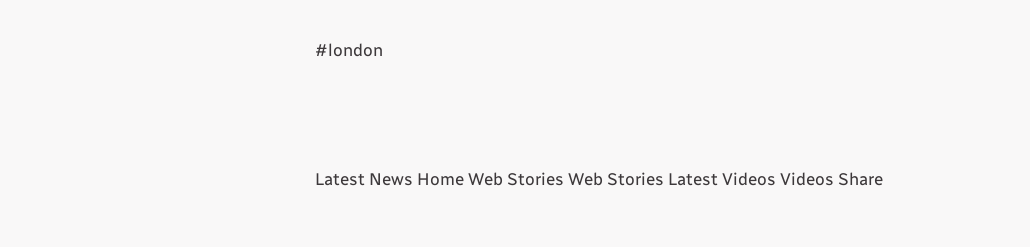#london



Latest News Home Web Stories Web Stories Latest Videos Videos Share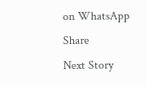on WhatsApp Share
Next Story